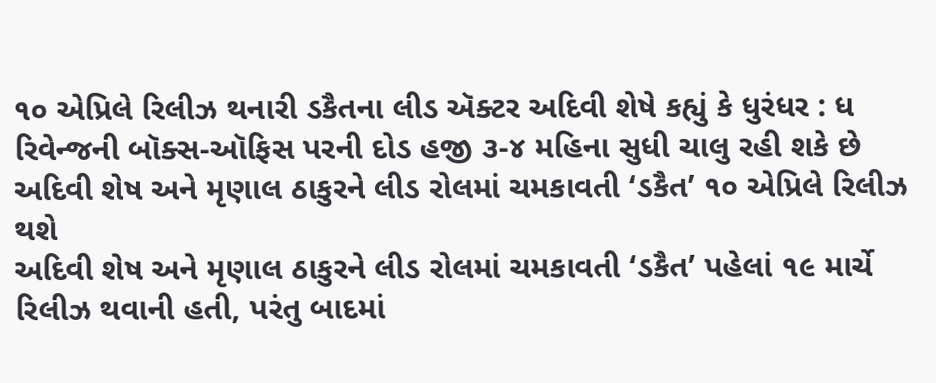૧૦ એપ્રિલે રિલીઝ થનારી ડકૈતના લીડ ઍક્ટર અદિવી શેષે કહ્યું કે ધુરંધર : ધ રિવેન્જની બૉક્સ-ઑફિસ પરની દોડ હજી ૩-૪ મહિના સુધી ચાલુ રહી શકે છે
અદિવી શેષ અને મૃણાલ ઠાકુરને લીડ રોલમાં ચમકાવતી ‘ડકૈત’ ૧૦ એપ્રિલે રિલીઝ થશે
અદિવી શેષ અને મૃણાલ ઠાકુરને લીડ રોલમાં ચમકાવતી ‘ડકૈત’ પહેલાં ૧૯ માર્ચે રિલીઝ થવાની હતી, પરંતુ બાદમાં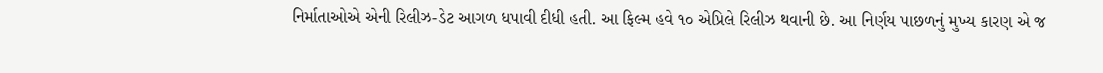નિર્માતાઓએ એની રિલીઝ-ડેટ આગળ ધપાવી દીધી હતી. આ ફિલ્મ હવે ૧૦ એપ્રિલે રિલીઝ થવાની છે. આ નિર્ણય પાછળનું મુખ્ય કારણ એ જ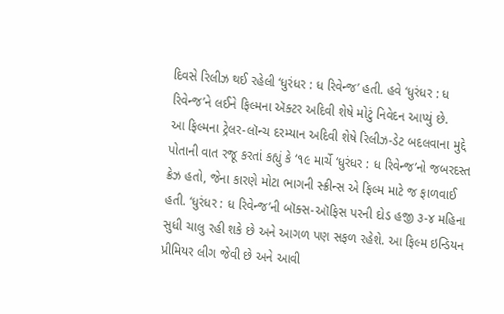દિવસે રિલીઝ થઈ રહેલી ‘ધુરંધર : ધ રિવેન્જ’ હતી. હવે ‘ધુરંધર : ધ રિવેન્જ’ને લઈને ફિલ્મના ઍક્ટર અદિવી શેષે મોટું નિવેદન આપ્યું છે.
આ ફિલ્મના ટ્રેલર-લૉન્ચ દરમ્યાન અદિવી શેષે રિલીઝ-ડેટ બદલવાના મુદ્દે પોતાની વાત રજૂ કરતાં કહ્યું કે ‘૧૯ માર્ચે ‘ધુરંધર : ધ રિવેન્જ’નો જબરદસ્ત ક્રેઝ હતો, જેના કારણે મોટા ભાગની સ્ક્રીન્સ એ ફિલ્મ માટે જ ફાળવાઈ હતી. ‘ધુરંધર : ધ રિવેન્જ’ની બૉક્સ-ઑફિસ પરની દોડ હજી ૩-૪ મહિના સુધી ચાલુ રહી શકે છે અને આગળ પણ સફળ રહેશે. આ ફિલ્મ ઇન્ડિયન પ્રીમિયર લીગ જેવી છે અને આવી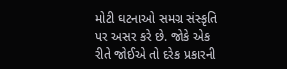મોટી ઘટનાઓ સમગ્ર સંસ્કૃતિ પર અસર કરે છે. જોકે એક રીતે જોઈએ તો દરેક પ્રકારની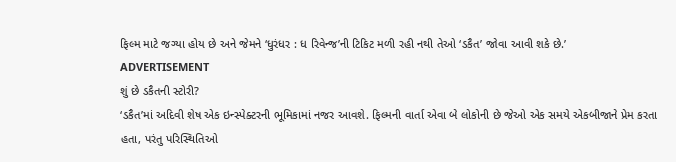ફિલ્મ માટે જગ્યા હોય છે અને જેમને ‘ધુરંધર : ધ રિવેન્જ’ની ટિકિટ મળી રહી નથી તેઓ ‘ડકૈત’ જોવા આવી શકે છે.’
ADVERTISEMENT
શું છે ડકૈતની સ્ટોરી?
‘ડકૈત’માં અદિવી શેષ એક ઇન્સ્પેક્ટરની ભૂમિકામાં નજર આવશે. ફિલ્મની વાર્તા એવા બે લોકોની છે જેઓ એક સમયે એકબીજાને પ્રેમ કરતા હતા, પરંતુ પરિસ્થિતિઓ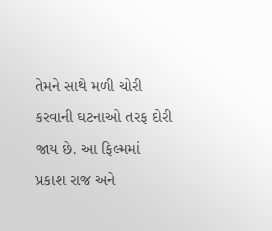તેમને સાથે મળી ચોરી કરવાની ઘટનાઓ તરફ દોરી જાય છે. આ ફિલ્મમાં પ્રકાશ રાજ અને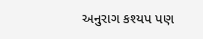અનુરાગ કશ્યપ પણ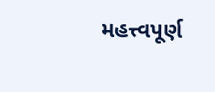મહત્ત્વપૂર્ણ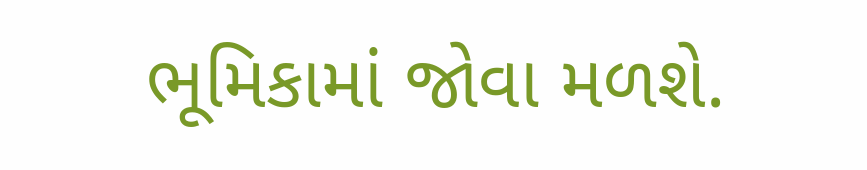ભૂમિકામાં જોવા મળશે.